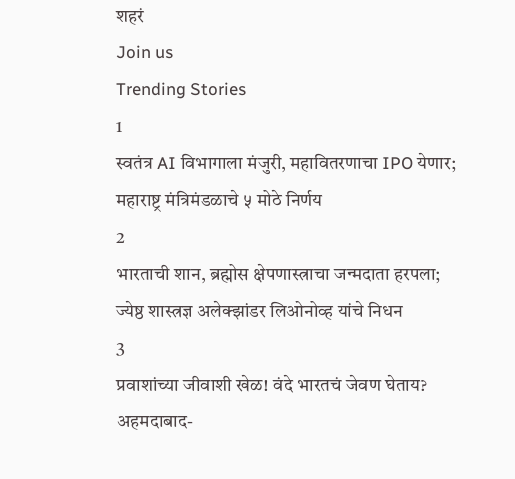शहरं
Join us
Trending Stories
1
स्वतंत्र AI विभागाला मंजुरी, महावितरणाचा IPO येणार; महाराष्ट्र मंत्रिमंडळाचे ५ मोठे निर्णय
2
भारताची शान, ब्रह्मोस क्षेपणास्त्राचा जन्मदाता हरपला; ज्येष्ठ शास्त्रज्ञ अलेक्झांडर लिओनोव्ह यांचे निधन
3
प्रवाशांच्या जीवाशी खेळ! वंदे भारतचं जेवण घेताय? अहमदाबाद-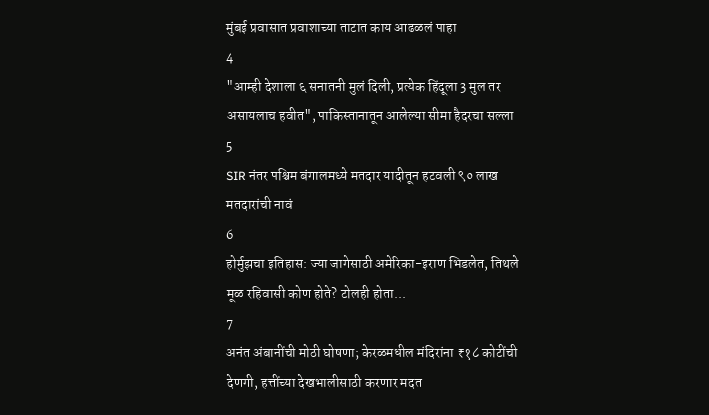मुंबई प्रवासात प्रवाशाच्या ताटात काय आढळलं पाहा
4
"आम्ही देशाला ६ सनातनी मुलं दिली, प्रत्येक हिंदूला 3 मुल तर असायलाच हवीत", पाकिस्तानातून आलेल्या सीमा हैदरचा सल्ला
5
SIR नंतर पश्चिम बंगालमध्ये मतदार यादीतून हटवली ९० लाख मतदारांची नावं
6
होर्मुझचा इतिहास: ज्या जागेसाठी अमेरिका-इराण भिडलेत, तिथले मूळ रहिवासी कोण होते? टोलही होता...
7
अनंत अंबानींची मोठी घोषणा; केरळमधील मंदिरांना ₹१८ कोटींची देणगी, हत्तींच्या देखभालीसाठी करणार मदत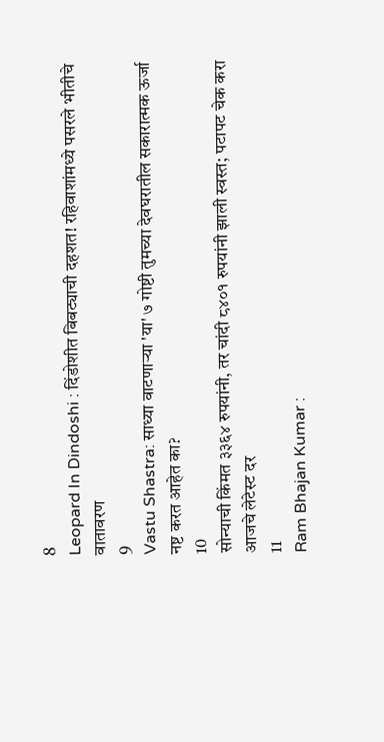8
Leopard In Dindoshi : दिंडोशीत बिबट्याची दहशत! रहिवाशांमध्ये पसरले भीतीचे वातावरण
9
Vastu Shastra: साध्या वाटणाऱ्या 'या' ७ गोष्टी तुमच्या देवघरातील सकारात्मक ऊर्जा नष्ट करत आहेत का?
10
सोन्याची किंमत ३३६४ रुपयांनी, तर चांदी ८४०१ रुपयांनी झाली स्वस्त; पटापट चेक करा आजचे लेटेस्ट दर
11
Ram Bhajan Kumar :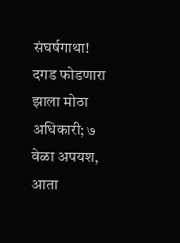संघर्षगाथा! दगड फोडणारा झाला मोठा अधिकारी; ७ वेळा अपयश, आता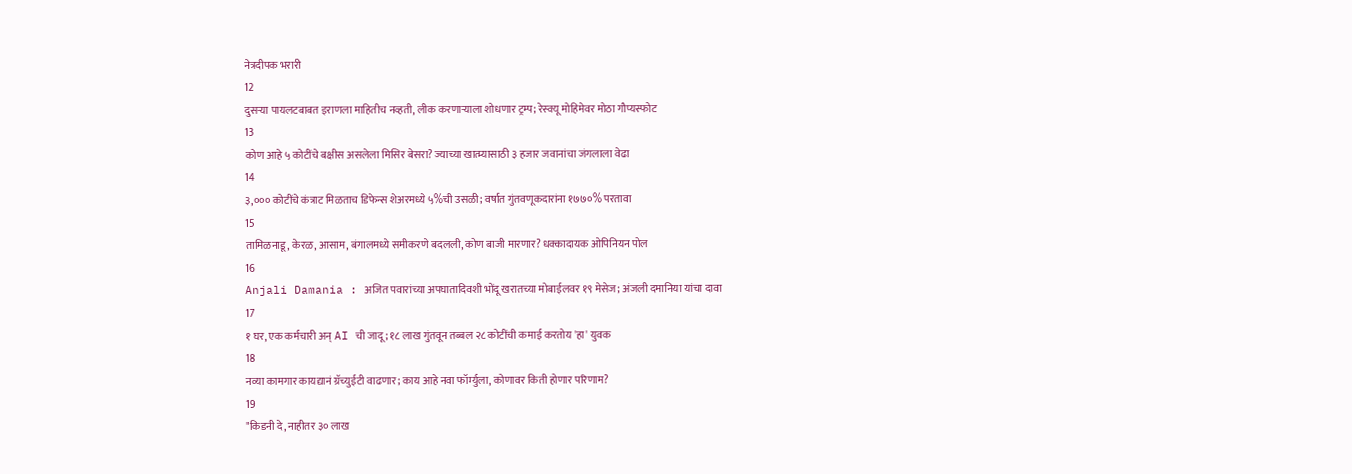नेत्रदीपक भरारी
12
दुसऱ्या पायलटबाबत इराणला माहितीच नव्हती, लीक करणाऱ्याला शोधणार ट्रम्प; रेस्क्यू मोहिमेवर मोठा गौप्यस्फोट
13
कोण आहे ५ कोटींचे बक्षीस असलेला मिसिर बेसरा? ज्याच्या खात्म्यासाठी ३ हजार जवानांचा जंगलाला वेढा
14
३,००० कोटींचे कंत्राट मिळताच डिफेन्स शेअरमध्ये ५%ची उसळी; वर्षात गुंतवणूकदारांना १७७०% परतावा
15
तामिळनाडू, केरळ, आसाम, बंगालमध्ये समीकरणे बदलली, कोण बाजी मारणार? धक्कादायक ओपिनियन पोल
16
Anjali Damania : अजित पवारांच्या अपघातादिवशी भोंदू खरातच्या मोबाईलवर १९ मेसेज; अंजली दमानिया यांचा दावा
17
१ घर, एक कर्मचारी अन् AI ची जादू; १८ लाख गुंतवून तब्बल २८ कोटींची कमाई करतोय 'हा' युवक
18
नव्या कामगार कायद्यानं ग्रॅच्युईटी वाढणार; काय आहे नवा फॉर्म्युला, कोणावर किती होणार परिणाम?
19
"किडनी दे, नाहीतर ३० लाख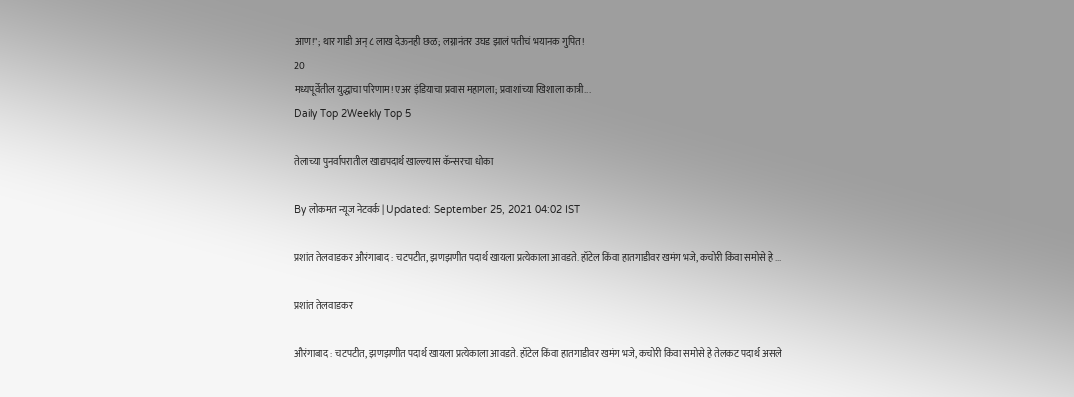आण!"; थार गाडी अन् ८ लाख देऊनही छळ; लग्नानंतर उघड झालं पतीचं भयानक गुपित!
20
मध्यपूर्वेतील युद्धाचा परिणाम! एअर इंडियाचा प्रवास महागला; प्रवाशांच्या खिशाला कात्री...
Daily Top 2Weekly Top 5

तेलाच्या पुनर्वापरातील खाद्यपदार्थ खाल्ल्यास कॅन्सरचा धोका

By लोकमत न्यूज नेटवर्क | Updated: September 25, 2021 04:02 IST

प्रशांत तेलवाडकर औरंगाबाद : चटपटीत, झणझणीत पदार्थ खायला प्रत्येकाला आवडते. हॉटेल किंवा हातगाडीवर खमंग भजे, कचोरी किंवा समोसे हे ...

प्रशांत तेलवाडकर

औरंगाबाद : चटपटीत, झणझणीत पदार्थ खायला प्रत्येकाला आवडते. हॉटेल किंवा हातगाडीवर खमंग भजे, कचोरी किंवा समोसे हे तेलकट पदार्थ असले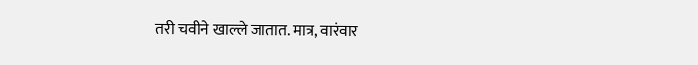तरी चवीने खाल्ले जातात. मात्र, वारंवार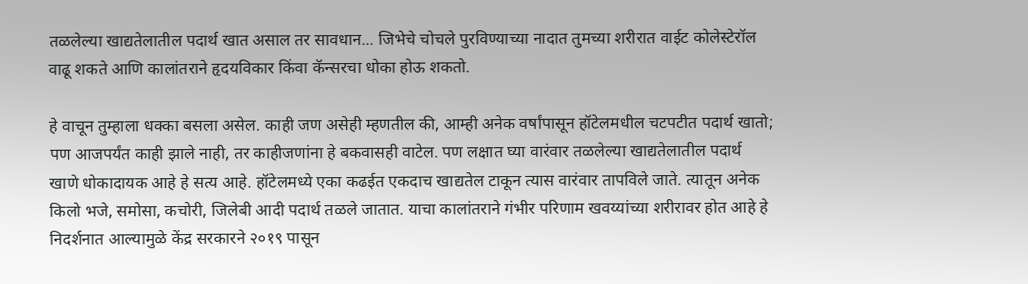तळलेल्या खाद्यतेलातील पदार्थ खात असाल तर सावधान... जिभेचे चोचले पुरविण्याच्या नादात तुमच्या शरीरात वाईट कोलेस्टेरॉल वाढू शकते आणि कालांतराने हृदयविकार किंवा कॅन्सरचा धोका होऊ शकतो.

हे वाचून तुम्हाला धक्का बसला असेल. काही जण असेही म्हणतील की, आम्ही अनेक वर्षांपासून हॉटेलमधील चटपटीत पदार्थ खातो; पण आजपर्यंत काही झाले नाही, तर काहीजणांना हे बकवासही वाटेल. पण लक्षात घ्या वारंवार तळलेल्या खाद्यतेलातील पदार्थ खाणे धोकादायक आहे हे सत्य आहे. हॉटेलमध्ये एका कढईत एकदाच खाद्यतेल टाकून त्यास वारंवार तापविले जाते. त्यातून अनेक किलो भजे, समोसा, कचोरी, जिलेबी आदी पदार्थ तळले जातात. याचा कालांतराने गंभीर परिणाम खवय्यांच्या शरीरावर होत आहे हे निदर्शनात आल्यामुळे केंद्र सरकारने २०१९ पासून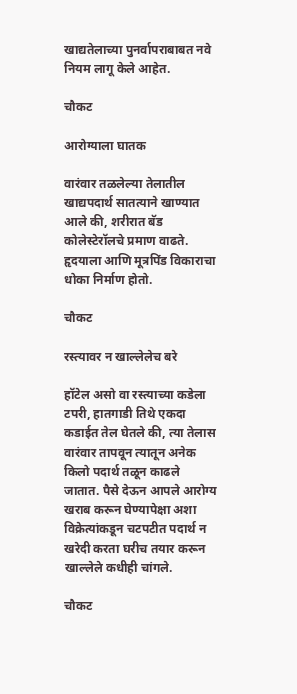खाद्यतेलाच्या पुनर्वापराबाबत नवे नियम लागू केले आहेत.

चौकट

आरोग्याला घातक

वारंवार तळलेल्या तेलातील खाद्यपदार्थ सातत्याने खाण्यात आले की, शरीरात बॅड कोलेस्टेरॉलचे प्रमाण वाढते. हृदयाला आणि मूत्रपिंड विकाराचा धोका निर्माण होतो.

चौकट

रस्त्यावर न खाल्लेलेच बरे

हॉटेल असो वा रस्त्याच्या कडेला टपरी, हातगाडी तिथे एकदा कडाईत तेल घेतले की, त्या तेलास वारंवार तापवून त्यातून अनेक किलो पदार्थ तळून काढले जातात. पैसे देऊन आपले आरोग्य खराब करून घेण्यापेक्षा अशा विक्रेत्यांकडून चटपटीत पदार्थ न खरेदी करता घरीच तयार करून खाल्लेले कधीही चांगले.

चौकट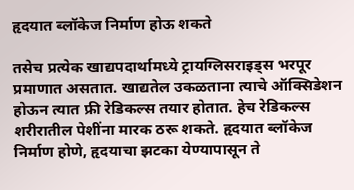हृदयात ब्लॉकेज निर्माण होऊ शकते

तसेच प्रत्येक खाद्यपदार्थामध्ये ट्रायग्लिसराइड्स भरपूर प्रमाणात असतात. खाद्यतेल उकळताना त्याचे ऑक्सिडेशन होऊन त्यात फ्री रेडिकल्स तयार होतात. हेच रेडिकल्स शरीरातील पेशींना मारक ठरू शकते. हृदयात ब्लॉकेज निर्माण होणे, हृदयाचा झटका येण्यापासून ते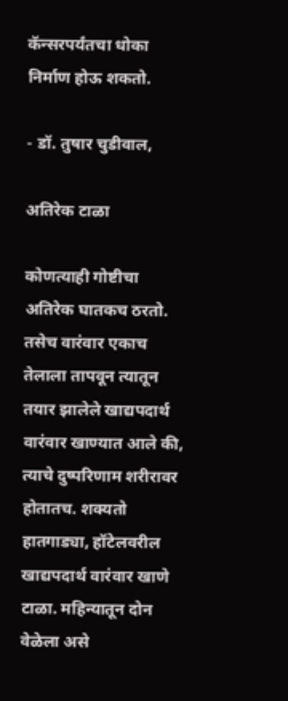कॅन्सरपर्यंतचा धोका निर्माण होऊ शकतो.

- डॉ. तुषार चुडीवाल,

अतिरेक टाळा

कोणत्याही गोष्टीचा अतिरेक घातकच ठरतो. तसेच वारंवार एकाच तेलाला तापवून त्यातून तयार झालेले खाद्यपदार्थ वारंवार खाण्यात आले की, त्याचे दुष्परिणाम शरीरावर होतातच. शक्यतो हातगाड्या, हॉटेलवरील खाद्यपदार्थ वारंवार खाणे टाळा. महिन्यातून दोन वेळेला असे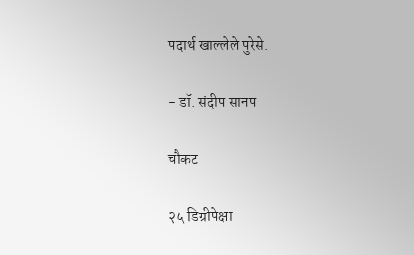पदार्थ खाल्लेले पुरेसे.

- डॉ. संदीप सानप

चौकट

२५ डिग्रीपेक्षा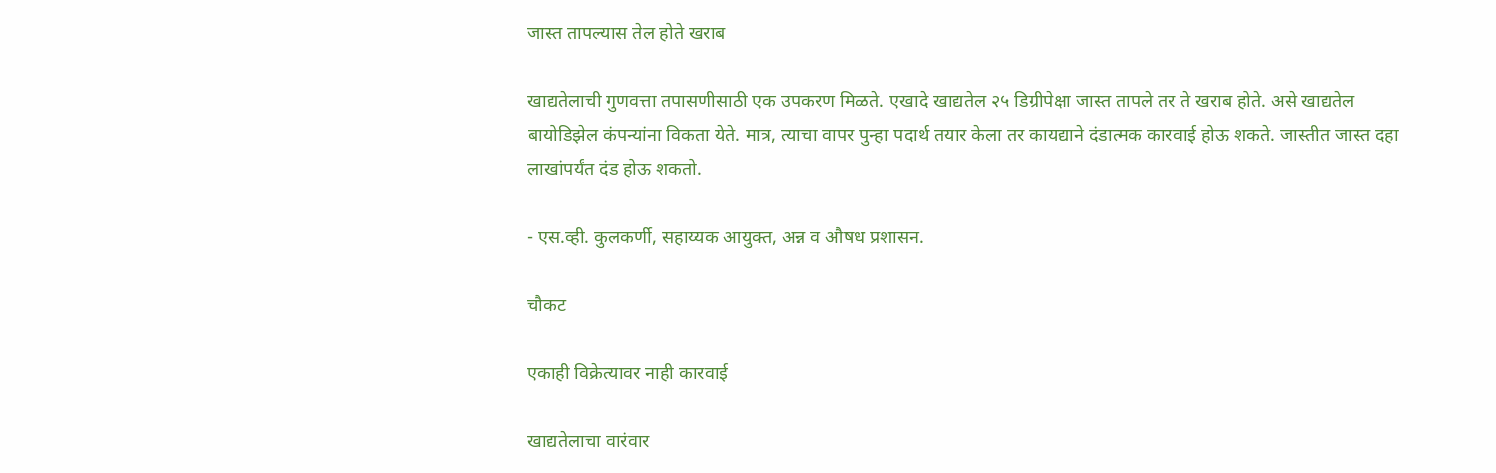जास्त तापल्यास तेल होते खराब

खाद्यतेलाची गुणवत्ता तपासणीसाठी एक उपकरण मिळते. एखादे खाद्यतेल २५ डिग्रीपेक्षा जास्त तापले तर ते खराब होते. असे खाद्यतेल बायोडिझेल कंपन्यांना विकता येते. मात्र, त्याचा वापर पुन्हा पदार्थ तयार केला तर कायद्याने दंडात्मक कारवाई होऊ शकते. जास्तीत जास्त दहा लाखांपर्यंत दंड होऊ शकतो.

- एस.व्ही. कुलकर्णी, सहाय्यक आयुक्त, अन्न व औषध प्रशासन.

चौकट

एकाही विक्रेत्यावर नाही कारवाई

खाद्यतेलाचा वारंवार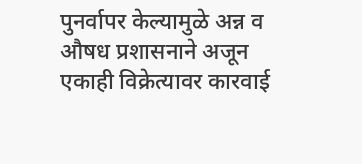पुनर्वापर केल्यामुळे अन्न व औषध प्रशासनाने अजून एकाही विक्रेत्यावर कारवाई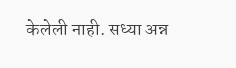केलेली नाही. सध्या अन्न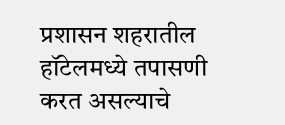प्रशासन शहरातील हॉटेलमध्ये तपासणी करत असल्याचे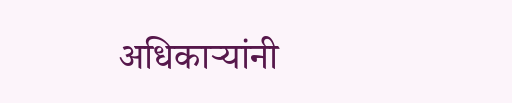अधिकाऱ्यांनी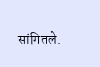सांगितले.